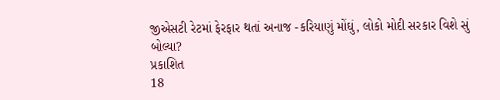જીએસટી રેટમાં ફેરફાર થતાં અનાજ -કરિયાણું મોંઘું, લોકો મોદી સરકાર વિશે સું બોલ્યા?
પ્રકાશિત
18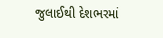જુલાઈથી દેશભરમાં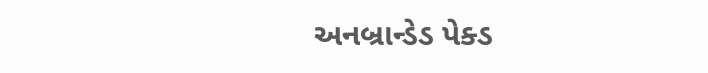અનબ્રાન્ડેડ પેક્ડ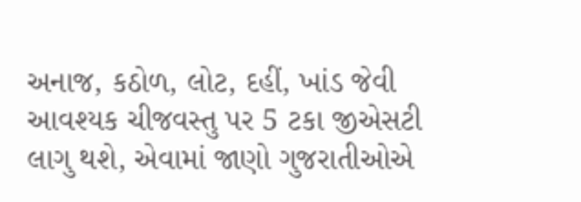અનાજ, કઠોળ, લોટ, દહીં, ખાંડ જેવી આવશ્યક ચીજવસ્તુ પર 5 ટકા જીએસટી લાગુ થશે, એવામાં જાણો ગુજરાતીઓએ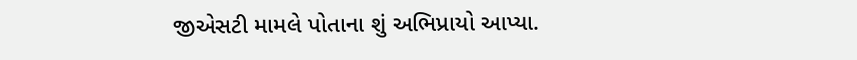જીએસટી મામલે પોતાના શું અભિપ્રાયો આપ્યા.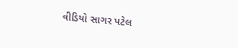વીડિયો સાગર પટેલ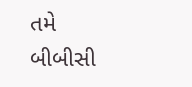તમે બીબીસી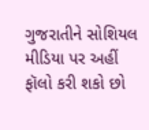ગુજરાતીને સોશિયલ મીડિયા પર અહીં ફૉલો કરી શકો છો